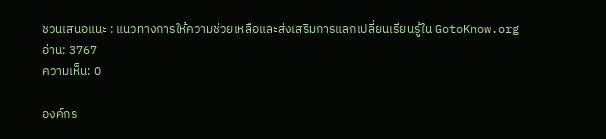ชวนเสนอแนะ : แนวทางการให้ความช่วยเหลือและส่งเสริมการแลกเปลี่ยนเรียนรู้ใน GotoKnow.org
อ่าน: 3767
ความเห็น: 0

องค์กร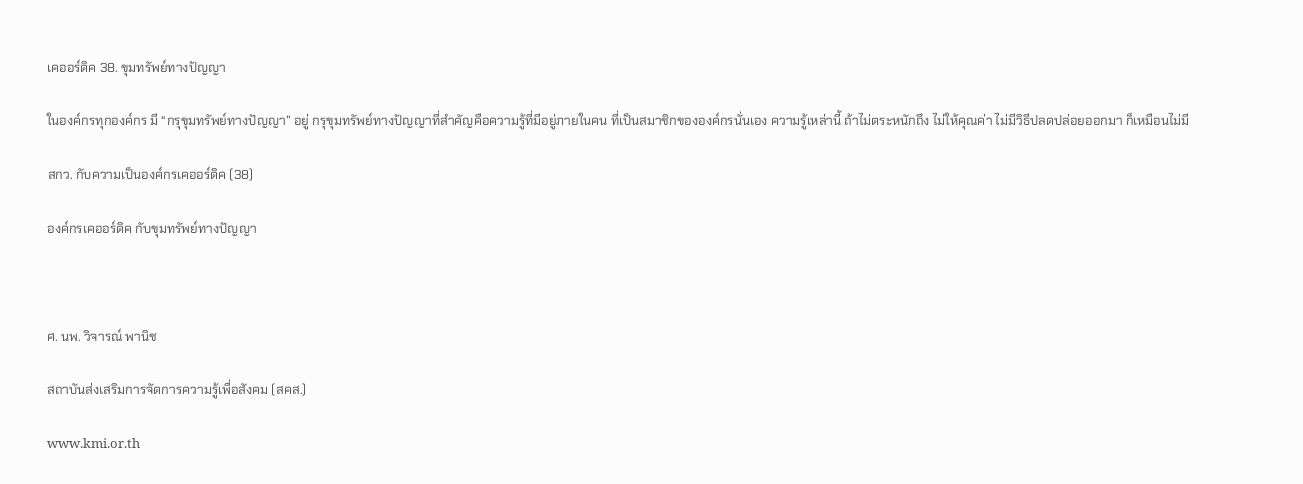เคออร์ดิค 38. ขุมทรัพย์ทางปัญญา

ในองค์กรทุกองค์กร มี “กรุขุมทรัพย์ทางปัญญา” อยู่ กรุขุมทรัพย์ทางปัญญาที่สำคัญคือความรู้ที่มีอยู่ภายในคน ที่เป็นสมาชิกขององค์กรนั่นเอง ความรู้เหล่านี้ ถ้าไม่ตระหนักถึง ไม่ให้คุณค่า ไม่มีวิธีปลดปล่อยออกมา ก็เหมือนไม่มี

สกว. กับความเป็นองค์กรเคออร์ดิค (38)

องค์กรเคออร์ดิค กับขุมทรัพย์ทางปัญญา



ศ. นพ. วิจารณ์ พานิช

สถาบันส่งเสริมการจัดการความรู้เพื่อสังคม (สคส.)

www.kmi.or.th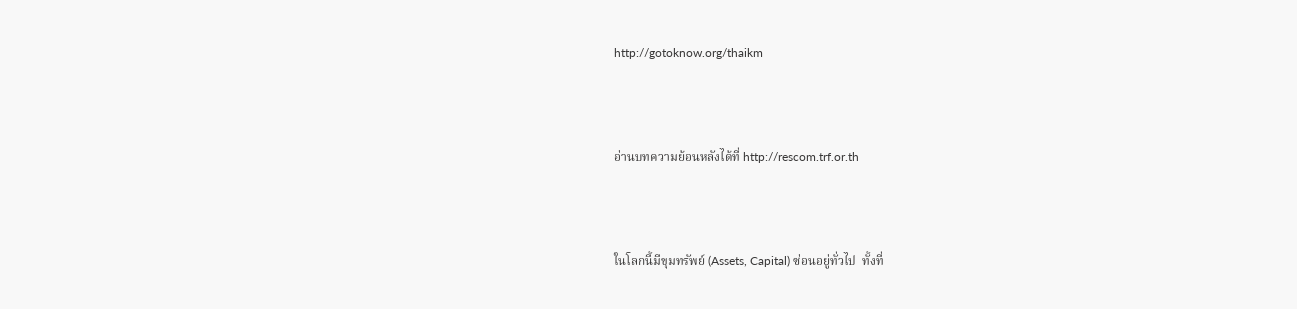http://gotoknow.org/thaikm



อ่านบทความย้อนหลังได้ที่ http://rescom.trf.or.th



ในโลกนี้มีขุมทรัพย์ (Assets, Capital) ซ่อนอยู่ทั่วไป  ทั้งที่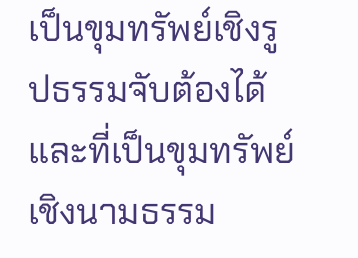เป็นขุมทรัพย์เชิงรูปธรรมจับต้องได้  และที่เป็นขุมทรัพย์เชิงนามธรรม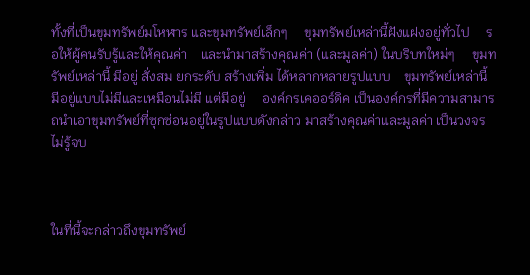ทั้งที่เป็นขุมทรัพย์มโหฬาร และขุมทรัพย์เล็กๆ     ขุมทรัพย์เหล่านี้ฝังแฝงอยู่ทั่วไป     รอให้ผู้คนรับรู้และให้คุณค่า    และนำมาสร้างคุณค่า (และมูลค่า) ในบริบทใหม่ๆ     ขุมทรัพย์เหล่านี้ มีอยู่ สั่งสม ยกระดับ สร้างเพิ่ม ได้หลากหลายรูปแบบ    ขุมทรัพย์เหล่านี้ มีอยู่แบบไม่มีและเหมือนไม่มี แต่มีอยู่     องค์กรเคออร์ดิค เป็นองค์กรที่มีความสามารถนำเอาขุมทรัพย์ที่ซุกซ่อนอยู่ในรูปแบบดังกล่าว มาสร้างคุณค่าและมูลค่า เป็นวงจรไม่รู้จบ



ในที่นี้จะกล่าวถึงขุมทรัพย์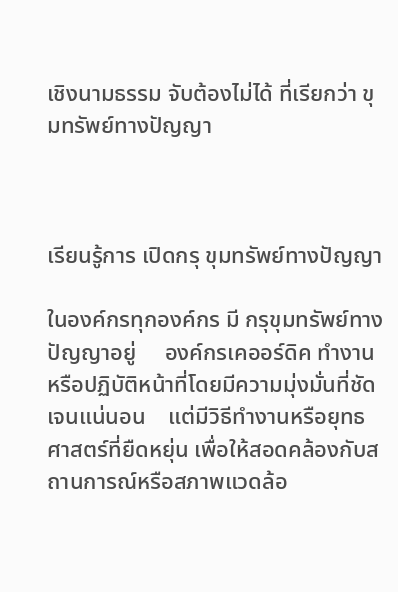เชิงนามธรรม จับต้องไม่ได้ ที่เรียกว่า ขุมทรัพย์ทางปัญญา



เรียนรู้การ เปิดกรุ ขุมทรัพย์ทางปัญญา

ในองค์กรทุกองค์กร มี กรุขุมทรัพย์ทางปัญญาอยู่     องค์กรเคออร์ดิค ทำงานหรือปฏิบัติหน้าที่โดยมีความมุ่งมั่นที่ชัดเจนแน่นอน    แต่มีวิธีทำงานหรือยุทธศาสตร์ที่ยืดหยุ่น เพื่อให้สอดคล้องกับสถานการณ์หรือสภาพแวดล้อ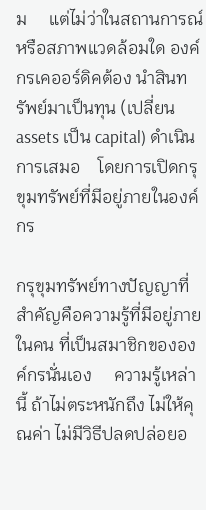ม     แต่ไม่ว่าในสถานการณ์หรือสภาพแวดล้อมใด องค์กรเคออร์ดิคต้อง นำสินทรัพย์มาเป็นทุน (เปลี่ยน assets เป็น capital) ดำเนินการเสมอ    โดยการเปิดกรุขุมทรัพย์ที่มีอยู่ภายในองค์กร

กรุขุมทรัพย์ทางปัญญาที่สำคัญคือความรู้ที่มีอยู่ภายในคน ที่เป็นสมาชิกขององค์กรนั่นเอง     ความรู้เหล่านี้ ถ้าไม่ตระหนักถึง ไม่ให้คุณค่า ไม่มีวิธีปลดปล่อยอ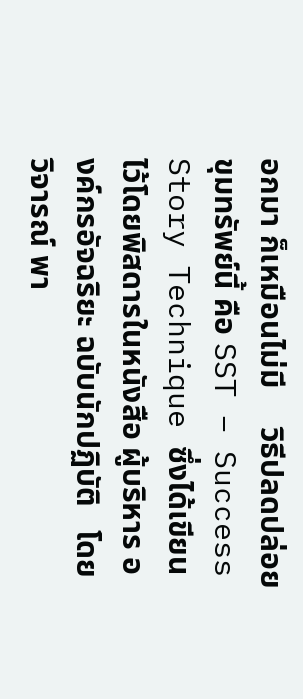อกมา ก็เหมือนไม่มี     วิธีปลดปล่อยขุมทรัพย์นี้ คือ SST – Success Story Technique ซึ่งได้เขียนไว้โดยพิสดารในหนังสือ ผู้บริหาร องค์กรอัจฉริยะ ฉบับนักปฏิบัติ   โดยวิจารณ์ พา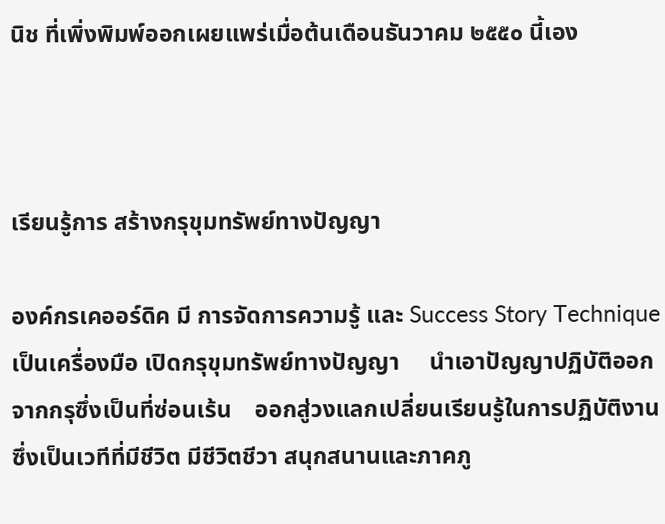นิช ที่เพิ่งพิมพ์ออกเผยแพร่เมื่อต้นเดือนธันวาคม ๒๕๕๐ นี้เอง



เรียนรู้การ สร้างกรุขุมทรัพย์ทางปัญญา

องค์กรเคออร์ดิค มี การจัดการความรู้ และ Success Story Technique เป็นเครื่องมือ เปิดกรุขุมทรัพย์ทางปัญญา     นำเอาปัญญาปฏิบัติออกจากกรุซึ่งเป็นที่ซ่อนเร้น    ออกสู่วงแลกเปลี่ยนเรียนรู้ในการปฏิบัติงาน ซึ่งเป็นเวทีที่มีชีวิต มีชีวิตชีวา สนุกสนานและภาคภู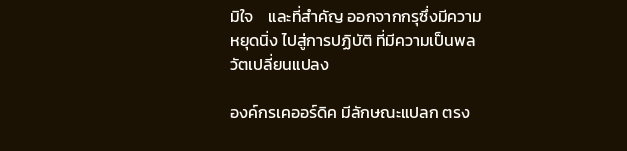มิใจ    และที่สำคัญ ออกจากกรุซึ่งมีความหยุดนิ่ง ไปสู่การปฏิบัติ ที่มีความเป็นพลวัตเปลี่ยนแปลง

องค์กรเคออร์ดิค มีลักษณะแปลก ตรง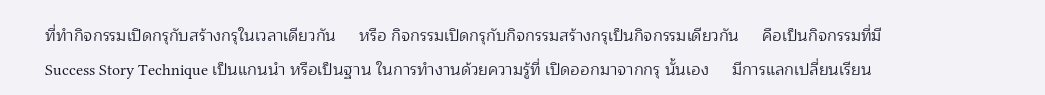ที่ทำกิจกรรมเปิดกรุกับสร้างกรุในเวลาเดียวกัน     หรือ กิจกรรมเปิดกรุกับกิจกรรมสร้างกรุเป็นกิจกรรมเดียวกัน     คือเป็นกิจกรรมที่มี Success Story Technique เป็นแกนนำ หรือเป็นฐาน ในการทำงานด้วยความรู้ที่ เปิดออกมาจากกรุ นั้นเอง     มีการแลกเปลี่ยนเรียน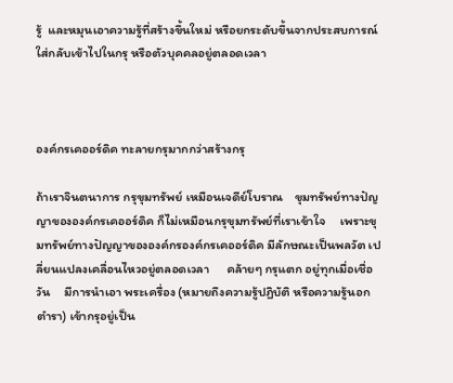รู้  และหมุนเอาความรู้ที่สร้างขึ้นใหม่ หรือยกระดับขึ้นจากประสบการณ์ ใส่กลับเข้าไปในกรุ หรือตัวบุคคลอยู่ตลอดเวลา



องค์กรเคออร์ดิค ทะลายกรุมากกว่าสร้างกรุ

ถ้าเราจินตนาการ กรุขุมทรัพย์ เหมือนเจดีย์โบราณ    ขุมทรัพย์ทางปัญญาขององค์กรเคออร์ดิค ก็ไม่เหมือนกรุขุมทรัพย์ที่เราเข้าใจ     เพราะขุมทรัพย์ทางปัญญาขององค์กรองค์กรเคออร์ดิค มีลักษณะเป็นพลวัต เปลี่ยนแปลงเคลื่อนไหวอยู่ตลอดเวลา      คล้ายๆ กรุแตก อยู่ทุกเมื่อเชื่อวัน     มีการนำเอา พระเครื่อง (หมายถึงความรู้ปฏิบัติ หรือความรู้นอกตำรา) เข้ากรุอยู่เป็น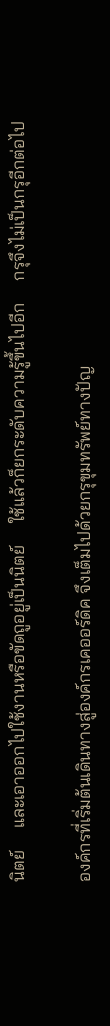นิตย์     และเอาออกไปใช้งานหรือขัดถูอยู่เป็นนิตย์     ใช้แล้วก็ยกระดับความรู้ขึ้นไปอีก     กรุจึงไม่เป็นกรุอีกต่อไป

องค์กรที่เริ่มต้นเดินทางสู่องค์กรเคออร์ดิค จึงเต็มไปด้วยกรุขุมทรัพย์ทางปัญ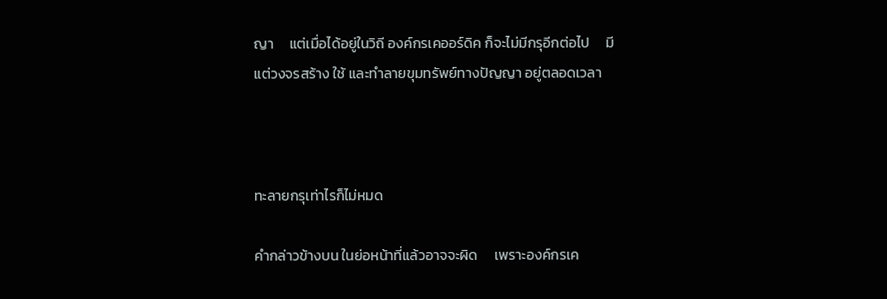ญา     แต่เมื่อได้อยู่ในวิถี องค์กรเคออร์ดิค ก็จะไม่มีกรุอีกต่อไป     มีแต่วงจรสร้าง ใช้ และทำลายขุมทรัพย์ทางปัญญา อยู่ตลอดเวลา



ทะลายกรุเท่าไรก็ไม่หมด

คำกล่าวข้างบน ในย่อหน้าที่แล้วอาจจะผิด     เพราะองค์กรเค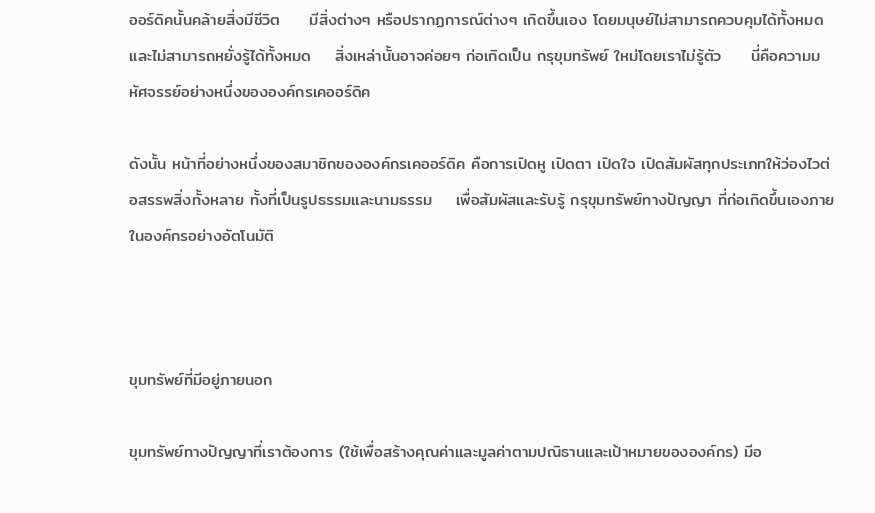ออร์ดิคนั้นคล้ายสิ่งมีชีวิต     มีสิ่งต่างๆ หรือปรากฏการณ์ต่างๆ เกิดขึ้นเอง โดยมนุษย์ไม่สามารถควบคุมได้ทั้งหมด     และไม่สามารถหยั่งรู้ได้ทั้งหมด    สิ่งเหล่านั้นอาจค่อยๆ ก่อเกิดเป็น กรุขุมทรัพย์ ใหม่โดยเราไม่รู้ตัว     นี่คือความมหัศจรรย์อย่างหนึ่งขององค์กรเคออร์ดิค

ดังนั้น หน้าที่อย่างหนึ่งของสมาชิกขององค์กรเคออร์ดิค คือการเปิดหู เปิดตา เปิดใจ เปิดสัมผัสทุกประเภทให้ว่องไวต่อสรรพสิ่งทั้งหลาย ทั้งที่เป็นรูปธรรมและนามธรรม    เพื่อสัมผัสและรับรู้ กรุขุมทรัพย์ทางปัญญา ที่ก่อเกิดขึ้นเองภายในองค์กรอย่างอัตโนมัติ



ขุมทรัพย์ที่มีอยู่ภายนอก

ขุมทรัพย์ทางปัญญาที่เราต้องการ (ใช้เพื่อสร้างคุณค่าและมูลค่าตามปณิธานและเป้าหมายขององค์กร) มีอ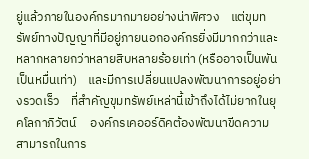ยู่แล้วภายในองค์กรมากมายอย่างน่าพิศวง    แต่ขุมทรัพย์ทางปัญญาที่มีอยู่ภายนอกองค์กรยิ่งมีมากกว่าและหลากหลายกว่าหลายสิบหลายร้อยเท่า (หรืออาจเป็นพันเป็นหมื่นเท่า)    และมีการเปลี่ยนแปลงพัฒนาการอยู่อย่างรวดเร็ว    ที่สำคัญขุมทรัพย์เหล่านี้เข้าถึงได้ไม่ยากในยุคโลกาภิวัตน์     องค์กรเคออร์ดิคต้องพัฒนาขีดความสามารถในการ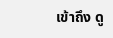เข้าถึง ดู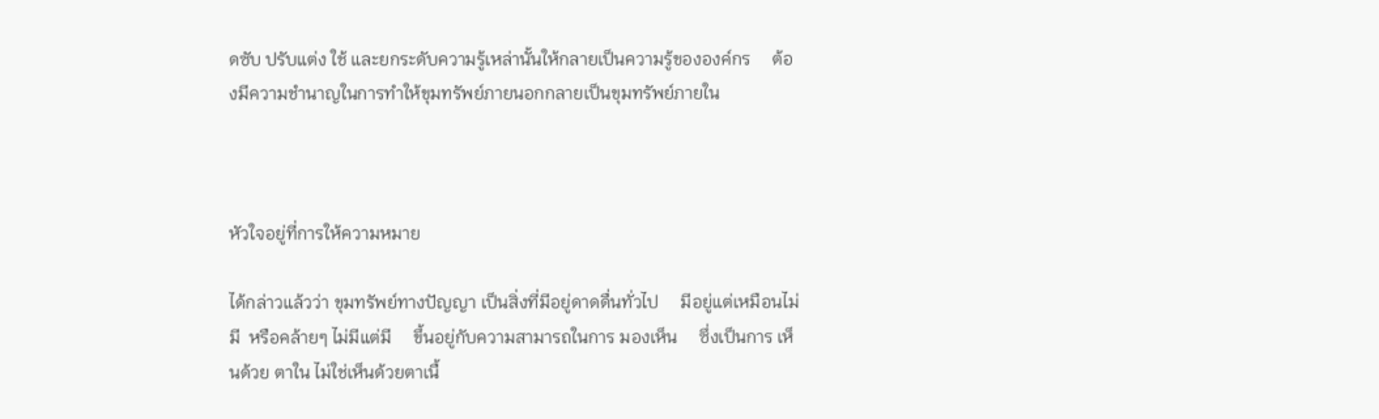ดซับ ปรับแต่ง ใช้ และยกระดับความรู้เหล่านั้นให้กลายเป็นความรู้ขององค์กร     ต้องมีความชำนาญในการทำให้ขุมทรัพย์ภายนอกกลายเป็นขุมทรัพย์ภายใน



หัวใจอยู่ที่การให้ความหมาย

ได้กล่าวแล้วว่า ขุมทรัพย์ทางปัญญา เป็นสิ่งที่มีอยู่ดาดดื่นทั่วไป     มีอยู่แต่เหมือนไม่มี  หรือคล้ายๆ ไม่มีแต่มี     ขึ้นอยู่กับความสามารถในการ มองเห็น     ซึ่งเป็นการ เห็นด้วย ตาใน ไม่ใช่เห็นด้วยตาเนื้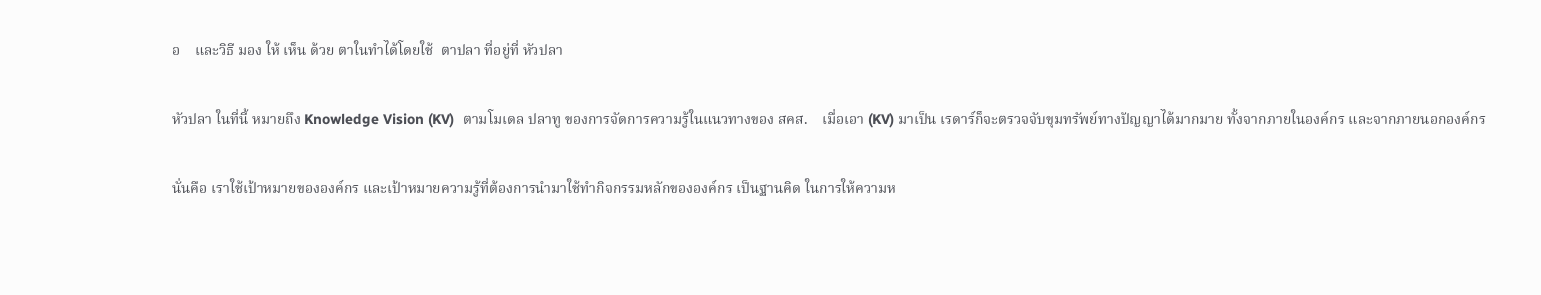อ    และวิธี มอง ให้ เห็น ด้วย ตาในทำได้โดยใช้  ตาปลา ที่อยู่ที่ หัวปลา

หัวปลา ในที่นี้ หมายถึง Knowledge Vision (KV)  ตามโมเดล ปลาทู ของการจัดการความรู้ในแนวทางของ สคส.    เมื่อเอา (KV) มาเป็น เรดาร์ก็จะตรวจจับขุมทรัพย์ทางปัญญาได้มากมาย ทั้งจากภายในองค์กร และจากภายนอกองค์กร

นั่นคือ เราใช้เป้าหมายขององค์กร และเป้าหมายความรู้ที่ต้องการนำมาใช้ทำกิจกรรมหลักขององค์กร เป็นฐานคิด ในการให้ความห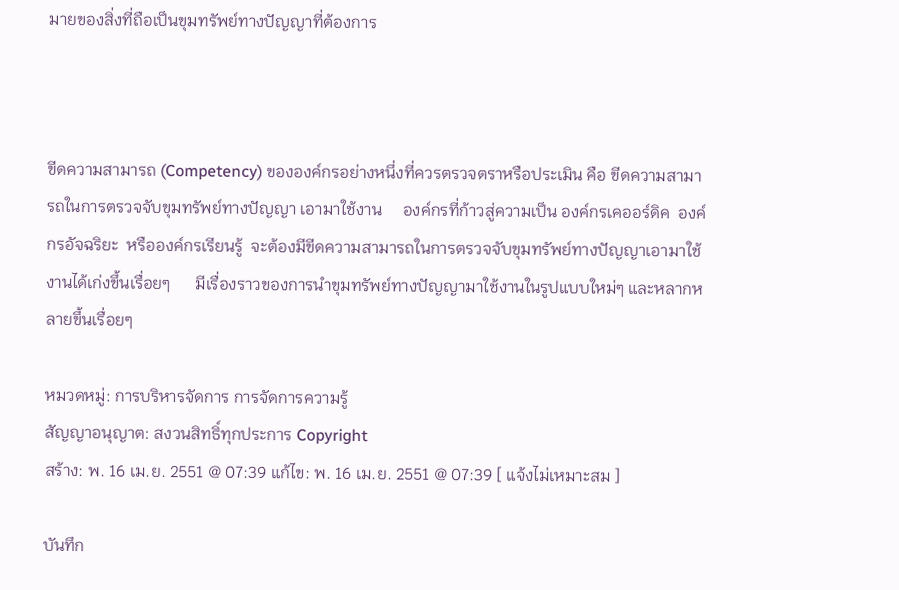มายของสิ่งที่ถือเป็นขุมทรัพย์ทางปัญญาที่ต้องการ



ขีดความสามารถ (Competency) ขององค์กรอย่างหนึ่งที่ควรตรวจตราหรือประเมิน คือ ขีดความสามารถในการตรวจจับขุมทรัพย์ทางปัญญา เอามาใช้งาน     องค์กรที่ก้าวสู่ความเป็น องค์กรเคออร์ดิค  องค์กรอัจฉริยะ  หรือองค์กรเรียนรู้  จะต้องมีขีดความสามารถในการตรวจจับขุมทรัพย์ทางปัญญาเอามาใช้งานได้เก่งขึ้นเรื่อยๆ      มีเรื่องราวของการนำขุมทรัพย์ทางปัญญามาใช้งานในรูปแบบใหม่ๆ และหลากหลายขึ้นเรื่อยๆ

หมวดหมู่: การบริหารจัดการ การจัดการความรู้
สัญญาอนุญาต: สงวนสิทธิ์ทุกประการ Copyright
สร้าง: พ. 16 เม.ย. 2551 @ 07:39 แก้ไข: พ. 16 เม.ย. 2551 @ 07:39 [ แจ้งไม่เหมาะสม ]

บันทึก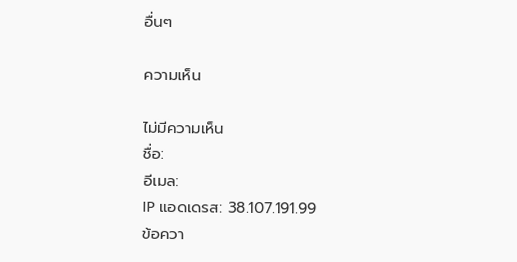อื่นๆ

ความเห็น

ไม่มีความเห็น
ชื่อ:
อีเมล:
IP แอดเดรส: 38.107.191.99
ข้อควา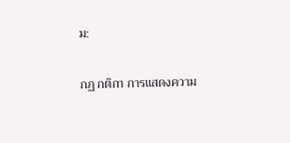ม:

กฏ กติกา การแสดงความ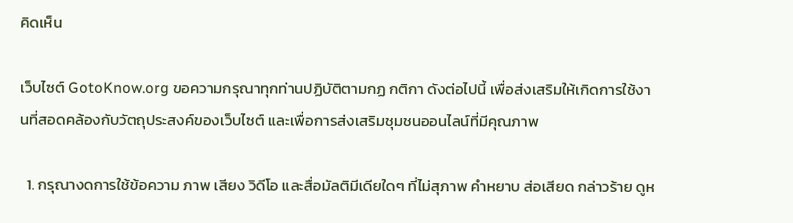คิดเห็น

เว็บไซต์ GotoKnow.org ขอความกรุณาทุกท่านปฏิบัติตามกฏ กติกา ดังต่อไปนี้ เพื่อส่งเสริมให้เกิดการใช้งานที่สอดคล้องกับวัตถุประสงค์ของเว็บไซต์ และเพื่อการส่งเสริมชุมชนออนไลน์ที่มีคุณภาพ

  1. กรุณางดการใช้ข้อความ ภาพ เสียง วิดีโอ และสื่อมัลติมีเดียใดๆ ที่ไม่สุภาพ คำหยาบ ส่อเสียด กล่าวร้าย ดูห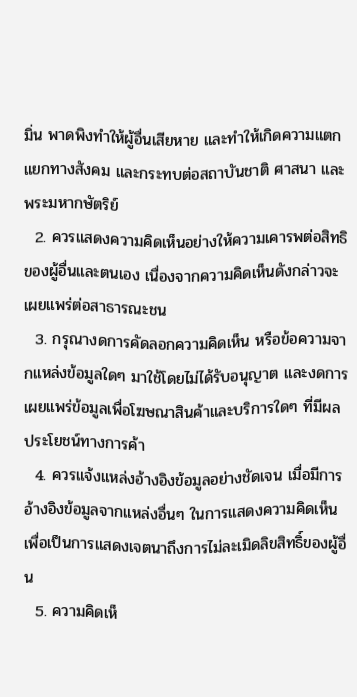มิ่น พาดพิงทำให้ผู้อื่นเสียหาย และทำให้เกิดความแตกแยกทางสังคม และกระทบต่อสถาบันชาติ ศาสนา และพระมหากษัตริย์
  2. ควรแสดงความคิดเห็นอย่างให้ความเคารพต่อสิทธิของผู้อื่นและตนเอง เนื่องจากความคิดเห็นดังกล่าวจะเผยแพร่ต่อสาธารณะชน
  3. กรุณางดการคัดลอกความคิดเห็น หรือข้อความจากแหล่งข้อมูลใดๆ มาใช้โดยไม่ได้รับอนุญาต และงดการเผยแพร่ข้อมูลเพื่อโฆษณาสินค้าและบริการใดๆ ที่มีผลประโยชน์ทางการค้า
  4. ควรแจ้งแหล่งอ้างอิงข้อมูลอย่างชัดเจน เมื่อมีการอ้างอิงข้อมูลจากแหล่งอื่นๆ ในการแสดงความคิดเห็น เพื่อเป็นการแสดงเจตนาถึงการไม่ละเมิดลิขสิทธิ์ของผู้อื่น
  5. ความคิดเห็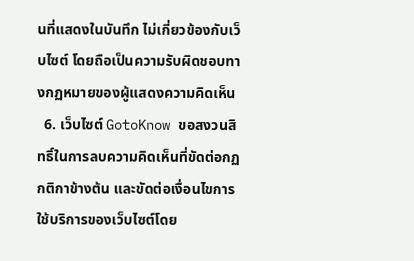นที่แสดงในบันทึก ไม่เกี่ยวข้องกับเว็บไซต์ โดยถือเป็นความรับผิดชอบทางกฏหมายของผู้แสดงความคิดเห็น
  6. เว็บไซต์ GotoKnow ขอสงวนสิทธิ์ในการลบความคิดเห็นที่ขัดต่อกฏ กติกาข้างต้น และขัดต่อเงื่อนไขการใช้บริการของเว็บไซต์โดย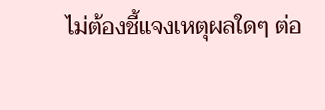ไม่ต้องชี้แจงเหตุผลใดๆ ต่อ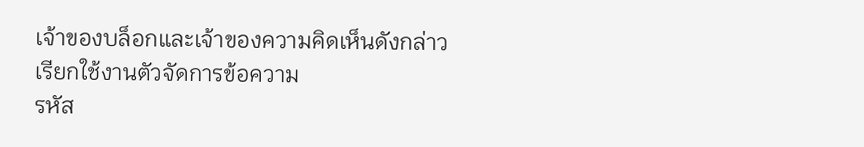เจ้าของบล็อกและเจ้าของความคิดเห็นดังกล่าว
เรียกใช้งานตัวจัดการข้อความ
รหัส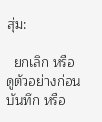สุ่ม:

  ยกเลิก หรือ ดูตัวอย่างก่อนบันทึก หรือ